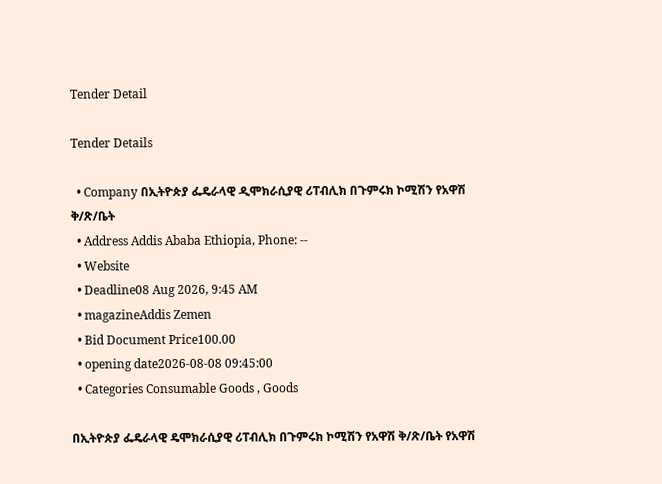Tender Detail

Tender Details

  • Company በኢትዮጵያ ፌዴራላዊ ዲሞክራሲያዊ ሪፐብሊክ በጉምሩክ ኮሚሽን የአዋሽ ቅ/ጽ/ቤት
  • Address Addis Ababa Ethiopia, Phone: --
  • Website
  • Deadline08 Aug 2026, 9:45 AM
  • magazineAddis Zemen
  • Bid Document Price100.00
  • opening date2026-08-08 09:45:00
  • Categories Consumable Goods , Goods

በኢትዮጵያ ፌዴራላዊ ዴሞክራሲያዊ ሪፐብሊክ በጉምሩክ ኮሚሽን የአዋሽ ቅ/ጽ/ቤት የአዋሽ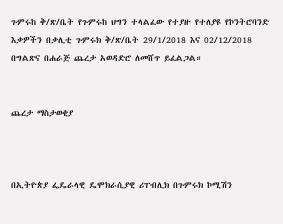ጉምሩከ ቅ/ጽ/ቤት የጉምሩከ ህግን ተላልፈው የተያዙ የተለያዩ የኮንትሮባንድ እቃዎችን በቃሊቲ ጉምሩክ ቅ/ጽ/ቤት 29/1/2018 እና 02/12/2018 በግልጽና በሐራጅ ጨረታ አወዳድሮ ለመሸጥ ይፈልጋል።


ጨረታ ማስታወቂያ



በኢትዮጵያ ፌዴራላዊ ዴሞክራሲያዊ ሪፐብሊክ በጉምሩክ ኮሚሽን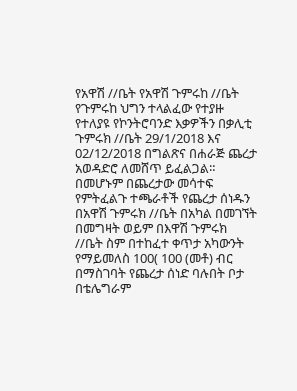የአዋሽ //ቤት የአዋሽ ጉምሩከ //ቤት የጉምሩከ ህግን ተላልፈው የተያዙ የተለያዩ የኮንትሮባንድ እቃዎችን በቃሊቲ ጉምሩክ //ቤት 29/1/2018 እና 02/12/2018 በግልጽና በሐራጅ ጨረታ አወዳድሮ ለመሸጥ ይፈልጋል። በመሆኑም በጨረታው መሳተፍ የምትፈልጉ ተጫራቶች የጨረታ ሰነዱን በአዋሽ ጉምሩክ //ቤት በአካል በመገኘት በመግዛት ወይም በእዋሽ ጉምሩክ //ቤት ስም በተከፈተ ቀጥታ አካውንት የማይመለስ 100( 100 (መቶ) ብር በማስገባት የጨረታ ሰነድ ባሉበት ቦታ በቴሌግራም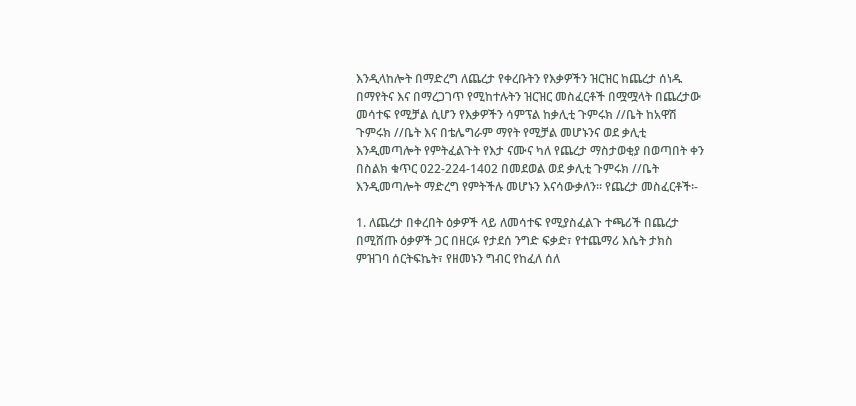እንዲላከሎት በማድረግ ለጨረታ የቀረቡትን የእቃዎችን ዝርዝር ከጨረታ ሰነዱ በማየትና እና በማረጋገጥ የሚከተሉትን ዝርዝር መስፈርቶች በሟሟላት በጨረታው መሳተፍ የሚቻል ሲሆን የእቃዎችን ሳምፕል ከቃሊቲ ጉምሩክ //ቤት ከአዋሽ ጉምሩክ //ቤት እና በቴሌግራም ማየት የሚቻል መሆኑንና ወደ ቃሊቲ እንዲመጣሎት የምትፈልጉት የእታ ናሙና ካለ የጨረታ ማስታወቂያ በወጣበት ቀን በስልክ ቁጥር 022-224-1402 በመደወል ወደ ቃሊቲ ጉምሩክ //ቤት እንዲመጣሎት ማድረግ የምትችሉ መሆኑን እናሳውቃለን፡፡ የጨረታ መስፈርቶች፡-

1. ለጨረታ በቀረበት ዕቃዎች ላይ ለመሳተፍ የሚያስፈልጉ ተጫሪች በጨረታ በሚሸጡ ዕቃዎች ጋር በዘርፉ የታደሰ ንግድ ፍቃድ፣ የተጨማሪ እሴት ታክስ ምዝገባ ሰርትፍኬት፣ የዘመኑን ግብር የከፈለ ሰለ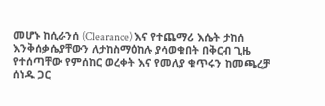መሆኑ ከሲራንሰ (Clearance) እና የተጨማሪ እሴት ታከሰ እንቅሰቃሴያቸውን ለታከስማዕከሉ ያሳወቁበት በቅርብ ጊዜ የተሰጣቸው የምሰከር ወረቀት እና የመለያ ቁጥሩን ከመጫረቻ ሰነዱ ጋር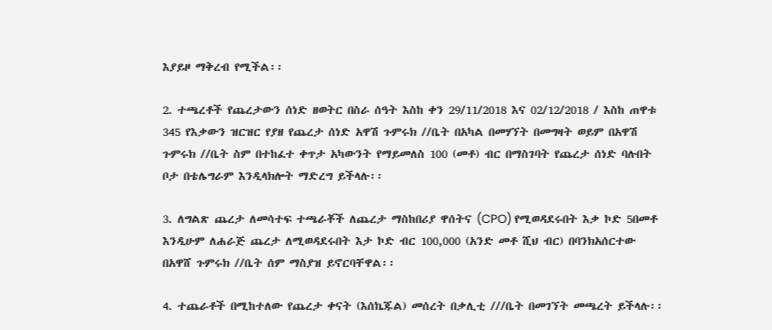እያይዞ ማቅረብ የሚችል፡፡

2. ተጫረቶች የጨረታውን ሰነድ ዘወትር በስራ ሰዓት እስከ ቀን 29/11/2018 እና 02/12/2018 / እስከ ጠዋቱ 345 የእቃውን ዝርዝር የያዘ የጨረታ ሰነድ አዋሽ ጉምሩክ //ቤት በአካል በመሃኘት በመግዛት ወይም በአዋሽ ጉምሩክ //ቤት ስም በተከፈተ ቀጥታ አካውንት የማይመለስ 100 (መቶ) ብር በማስገባት የጨረታ ሰነድ ባሉበት ቦታ በቴሌግራም እንዲላክሎት ማድረግ ይችላሉ፡፡

3. ለግልጽ ጨረታ ለመሳተፍ ተጫራቾች ለጨረታ ማስከበሪያ ዋሰትና (CPO) የሚወዳደሩበት እቃ ኮድ 5በመቶ እንዲሁም ለሐራጅ ጨረታ ለሚወዳደሩበት እታ ኮድ ብር 100,000 (አንድ መቶ ሺህ ብር) በባንክአሰርተው በአዋሸ ጉምሩክ //ቤት ሰም ማስያዝ ይኖርባቸዋል፡፡

4. ተጨራቶች በሚከተለው የጨረታ ቀናት (እሰኬጁል) መሰረት በቃሊቲ ///ቤት በመገኘት መጫረት ይችላሉ፡፡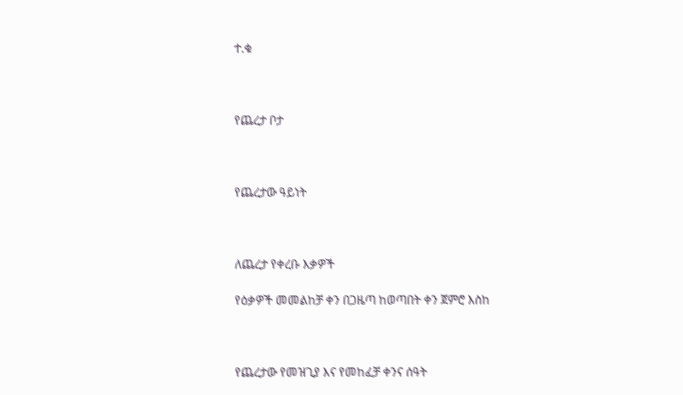ተ.ቁ



የጨረታ ቦታ



የጨረታው ዓይነት



ለጨረታ የቀረቡ እቃዎች

የዕቃዎች መመልከቻ ቀን በጋዜጣ ከወጣበት ቀን ጀምሮ እስከ



የጨረታው የመዝጊያ እና የመከፈቻ ቀንና ሰዓት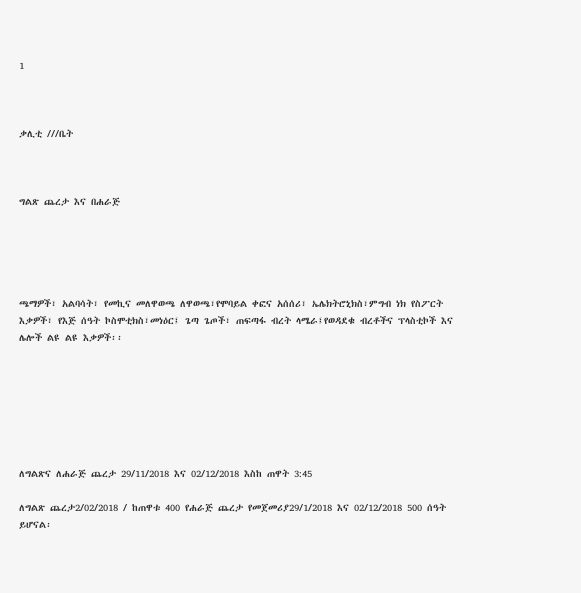1



ቃሊቲ ///ቤት



ግልጽ ጨረታ እና በሐራጅ





ጫማዎች፣ አልባሳት፣ የመኪና መለዋወጫ ለዋወጫ፣የሞባይል ቀፎና አሰሰሪ፣ ኤሌክትሮኒክስ፣ምግብ ነክ የስፖርት እቃዎች፣ የእጅ ሰዓት ኮስሞቲክስ፣መነዕር፤ ጌጣ ጌጦች፣ ጠፍጣፋ ብረት ላሜራ፤የወዳደቁ ብረቶችና ፕላስቲኮች እና ሌሎች ልዩ ልዩ እቃዎች፡፡







ለግልጽና ለሐራጅ ጨረታ 29/11/2018 እና 02/12/2018 እስከ ጠዋት 3:45

ለግልጽ ጨረታ2/02/2018 / ከጠዋቱ 400 የሐራጅ ጨረታ የመጀመሪያ29/1/2018 እና 02/12/2018 500 ሰዓት ይሆናል፡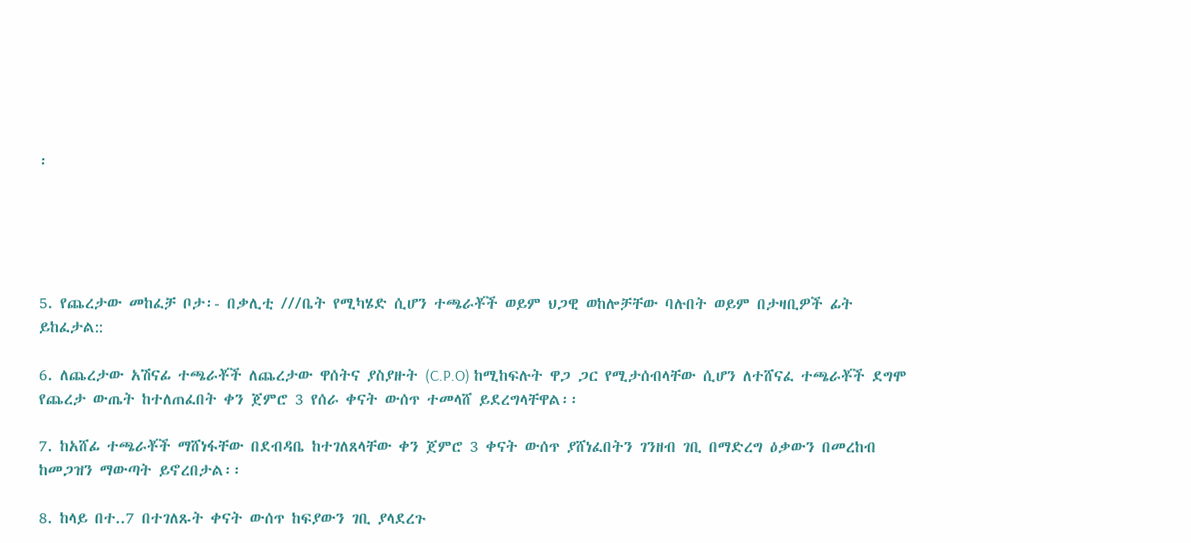፡





5. የጨረታው መከፈቻ ቦታ፡- በቃሊቲ ///ቤት የሚካሄድ ሲሆን ተጫራቾች ወይም ህጋዊ ወከሎቻቸው ባሉበት ወይም በታዛቢዎች ፊት ይከፈታል::

6. ለጨረታው አሽናፊ ተጫራቾች ለጨረታው ዋሰትና ያስያዙት (C.P.O) ከሚከፍሉት ዋጋ ጋር የሚታሰብላቸው ሲሆን ለተሸናፈ ተጫራቾች ደግሞ የጨረታ ውጤት ከተለጠፈበት ቀን ጀምሮ 3 የሰራ ቀናት ውሰጥ ተመላሸ ይደረግላቸዋል፡፡

7. ከአሸፊ ተጫራቾች ማሸነፋቸው በደብዳቤ ከተገለጸላቸው ቀን ጀምሮ 3 ቀናት ውሰጥ ያሸነፈበትን ገንዘብ ገቢ በማድረግ ዕቃውን በመረከብ ከመጋዝን ማውጣት ይኖረበታል፡፡

8. ከላይ በተ..7 በተገለጹት ቀናት ውሰጥ ከፍያውን ገቢ ያላደረጉ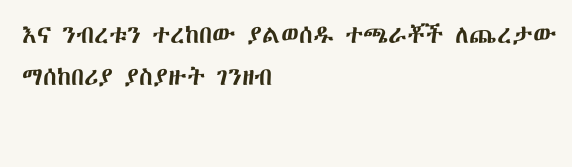እና ንብረቱን ተረከበው ያልወሰዱ ተጫራቾች ለጨረታው ማሰከበሪያ ያስያዙት ገንዘብ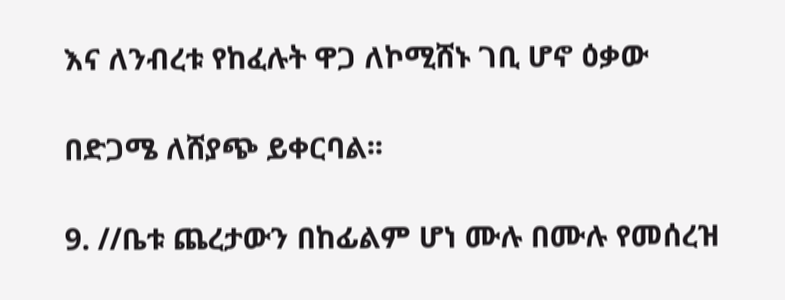እና ለንብረቱ የከፈሉት ዋጋ ለኮሚሸኑ ገቢ ሆኖ ዕቃው

በድጋሜ ለሸያጭ ይቀርባል፡፡

9. //ቤቱ ጨረታውን በከፊልም ሆነ ሙሉ በሙሉ የመሰረዝ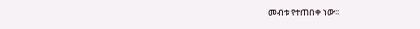መብቱ የተጠበቀ ነው፡፡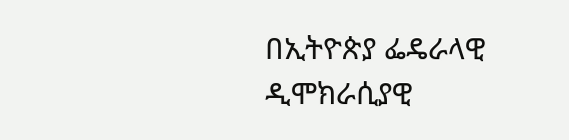በኢትዮጵያ ፌዴራላዊ ዲሞክራሲያዊ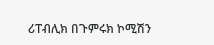ሪፐብሊክ በጉምሩክ ኮሚሽን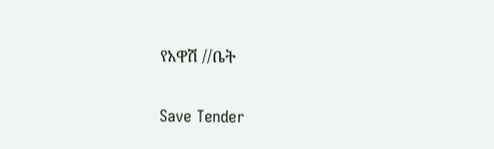የአዋሽ //ቤት

Save Tender